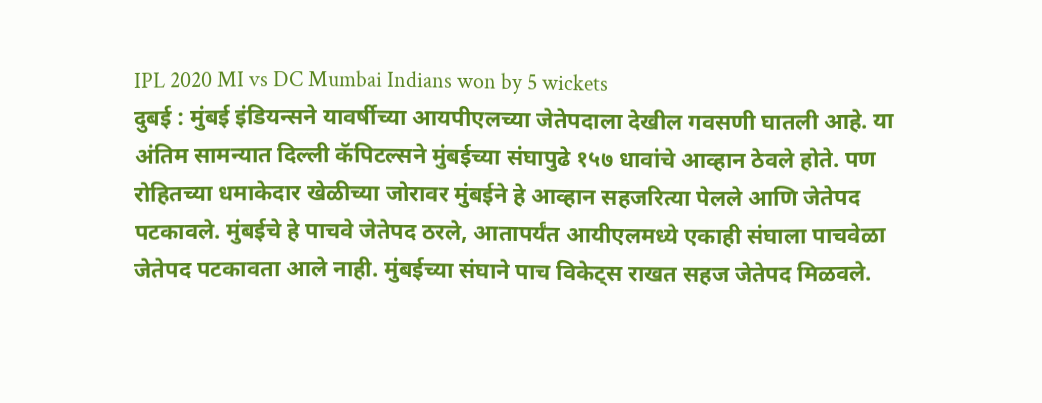IPL 2020 MI vs DC Mumbai Indians won by 5 wickets
दुबई : मुंबई इंडियन्सने यावर्षीच्या आयपीएलच्या जेतेपदाला देखील गवसणी घातली आहे. या अंतिम सामन्यात दिल्ली कॅपिटल्सने मुंबईच्या संघापुढे १५७ धावांचे आव्हान ठेवले होते. पण रोहितच्या धमाकेदार खेळीच्या जोरावर मुंबईने हे आव्हान सहजरित्या पेलले आणि जेतेपद पटकावले. मुंबईचे हे पाचवे जेतेपद ठरले, आतापर्यंत आयीएलमध्ये एकाही संघाला पाचवेळा जेतेपद पटकावता आले नाही. मुंबईच्या संघाने पाच विकेट्स राखत सहज जेतेपद मिळवले.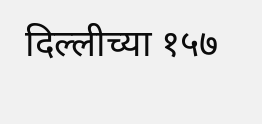दिल्लीच्या १५७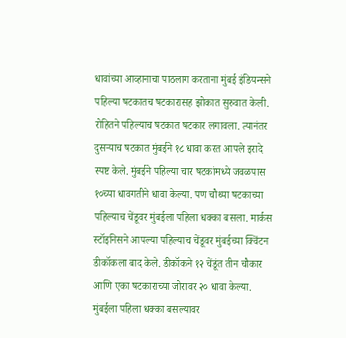धावांच्या आव्हानाचा पाठलाग करताना मुंबई इंडियन्सने पहिल्या षटकातच षटकारासह झोकात सुरुवात केली. रोहितने पहिल्याच षटकात षटकार लगावला. त्यानंतर दुसऱ्याच षटकात मुंबईने १८ धावा करत आपले इरादे स्पष्ट केले. मुंबईने पहिल्या चार षटकांमध्ये जवळपास १०च्या धावगतीने धावा केल्या. पण चौथ्या षटकाच्या पहिल्याच चेंडूवर मुंबईला पहिला धक्का बसला. मार्कस स्टॉइनिसने आपल्या पहिल्याच चेंडूवर मुंबईच्या क्विंटन डीकॉकला बाद केले. डीकॉकने १२ चेंडूंत तीन चौकार आणि एका षटकाराच्या जोरावर २० धावा केल्या.
मुंबईला पहिला धक्का बसल्यावर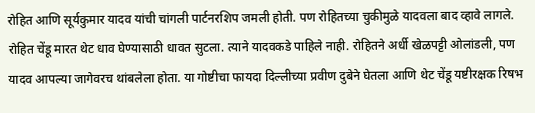रोहित आणि सूर्यकुमार यादव यांची चांगली पार्टनरशिप जमली होती. पण रोहितच्या चुकीमुळे यादवला बाद व्हावे लागले. रोहित चेंडू मारत थेट धाव घेण्यासाठी धावत सुटला. त्याने यादवकडे पाहिले नाही. रोहितने अर्धी खेळपट्टी ओलांडली, पण यादव आपल्या जागेवरच थांबलेला होता. या गोष्टीचा फायदा दिल्लीच्या प्रवीण दुबेने घेतला आणि थेट चेंडू यष्टीरक्षक रिषभ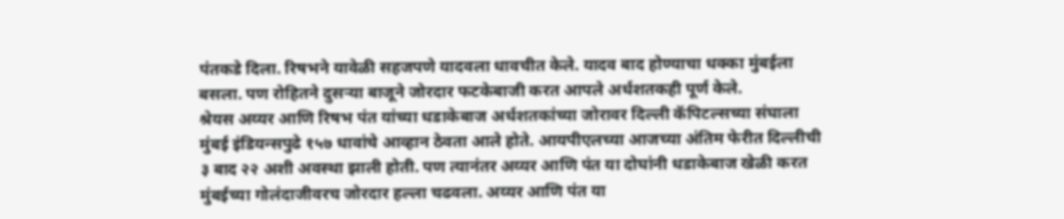पंतकडे दिला. रिषभने यावेळी सहजपणे यादवला धावचीत केले. यादव बाद होण्याचा धक्का मुंबईला बसला. पण रोहितने दुसऱ्या बाजूने जोरदार फटकेबाजी करत आपले अर्धशतकही पूर्ण केले.
श्रेयस अय्यर आणि रिषभ पंत यांच्या धडाकेबाज अर्धशतकांच्या जोरावर दिल्ली कॅपिटल्सच्या संघाला मुंबई इंडियन्सपुढे १५७ धावांचे आव्हान ठेवता आले होते. आयपीएलच्या आजच्या अंतिम फेरीत दिल्लीची ३ बाद २२ अशी अवस्था झाली होती. पण त्यानंतर अय्यर आणि पंत या दोघांनी धडाकेबाज खेळी करत मुंबईच्या गोलंदाजीवरच जोरदार हल्ला चढवला. अय्यर आणि पंत या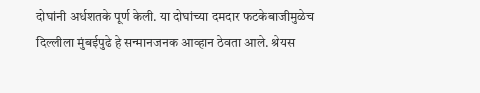दोघांनी अर्धशतके पूर्ण केली. या दोघांच्या दमदार फटकेबाजीमुळेच दिल्लीला मुंबईपुढे हे सन्मानजनक आव्हान ठेवता आले. श्रेयस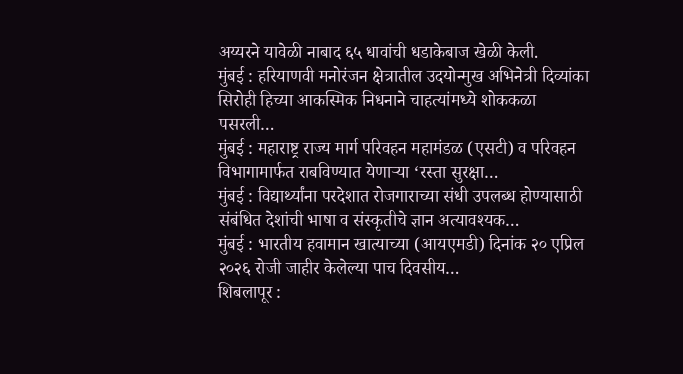अय्यरने यावेळी नाबाद ६५ धावांची धडाकेबाज खेळी केली.
मुंबई : हरियाणवी मनोरंजन क्षेत्रातील उदयोन्मुख अभिनेत्री दिव्यांका सिरोही हिच्या आकस्मिक निधनाने चाहत्यांमध्ये शोककळा पसरली…
मुंबई : महाराष्ट्र राज्य मार्ग परिवहन महामंडळ (एसटी) व परिवहन विभागामार्फत राबविण्यात येणाऱ्या ‘रस्ता सुरक्षा…
मुंबई : विद्यार्थ्यांना परदेशात रोजगाराच्या संधी उपलब्ध होण्यासाठी संबंधित देशांची भाषा व संस्कृतीचे ज्ञान अत्यावश्यक…
मुंबई : भारतीय हवामान खात्याच्या (आयएमडी) दिनांक २० एप्रिल २०२६ रोजी जाहीर केलेल्या पाच दिवसीय…
शिबलापूर :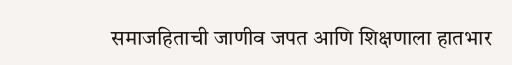समाजहिताची जाणीव जपत आणि शिक्षणाला हातभार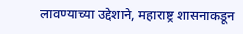लावण्याच्या उद्देशाने, महाराष्ट्र शासनाकडून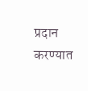प्रदान करण्यात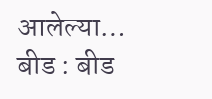आलेल्या…
बीड : बीड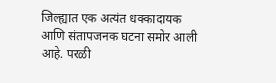जिल्ह्यात एक अत्यंत धक्कादायक आणि संतापजनक घटना समोर आली आहे. परळी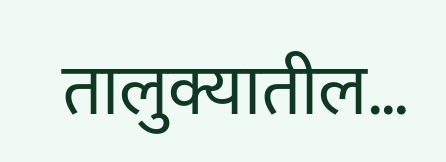तालुक्यातील…